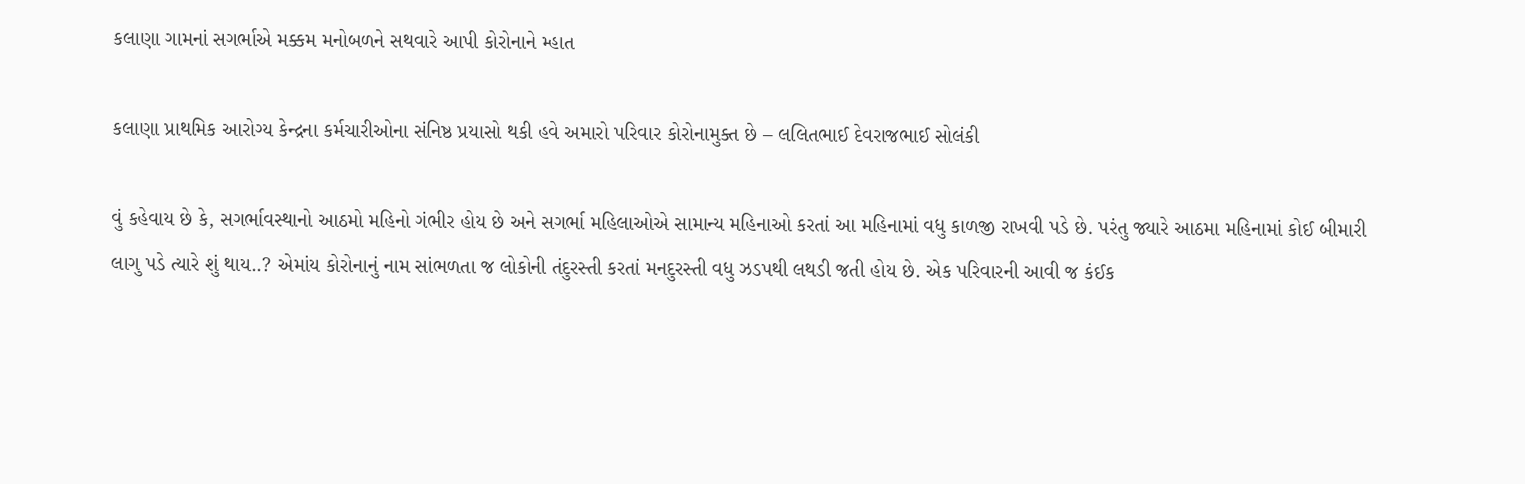કલાણા ગામનાં સગર્ભાએ મક્કમ મનોબળને સથવારે આપી કોરોનાને મ્હાત

કલાણા પ્રાથમિક આરોગ્ય કેન્દ્રના કર્મચારીઓના સંનિષ્ઠ પ્રયાસો થકી હવે અમારો પરિવાર કોરોનામુક્ત છે – લલિતભાઈ દેવરાજભાઈ સોલંકી

વું કહેવાય છે કે, સગર્ભાવસ્થાનો આઠમો મહિનો ગંભીર હોય છે અને સગર્ભા મહિલાઓએ સામાન્ય મહિનાઓ કરતાં આ મહિનામાં વધુ કાળજી રાખવી પડે છે. પરંતુ જ્યારે આઠમા મહિનામાં કોઈ બીમારી લાગુ પડે ત્યારે શું થાય..? એમાંય કોરોનાનું નામ સાંભળતા જ લોકોની તંદુરસ્તી કરતાં મનદુરસ્તી વધુ ઝડપથી લથડી જતી હોય છે. એક પરિવારની આવી જ કંઈક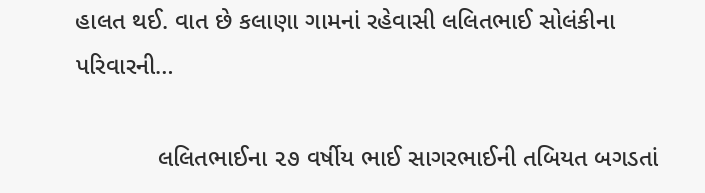હાલત થઈ. વાત છે કલાણા ગામનાં રહેવાસી લલિતભાઈ સોલંકીના પરિવારની…

            લલિતભાઈના ૨૭ વર્ષીય ભાઈ સાગરભાઈની તબિયત બગડતાં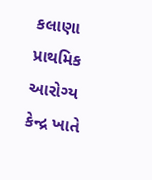કલાણા પ્રાથમિક આરોગ્ય કેન્દ્ર ખાતે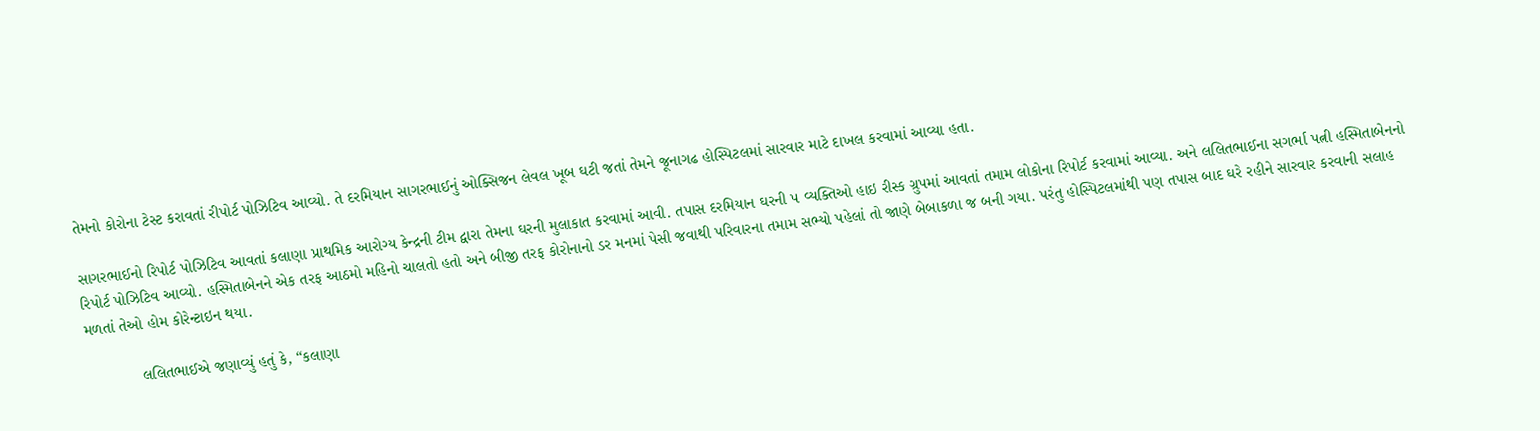તેમનો કોરોના ટેસ્ટ કરાવતાં રીપોર્ટ પોઝિટિવ આવ્યો. તે દરમિયાન સાગરભાઈનું ઓક્સિજન લેવલ ખૂબ ઘટી જતાં તેમને જૂનાગઢ હોસ્પિટલમાં સારવાર માટે દાખલ કરવામાં આવ્યા હતા.

સાગરભાઈનો રિપોર્ટ પોઝિટિવ આવતાં કલાણા પ્રાથમિક આરોગ્ય કેન્દ્રની ટીમ દ્વારા તેમના ઘરની મુલાકાત કરવામાં આવી. તપાસ દરમિયાન ઘરની ૫ વ્યક્તિઓ હાઇ રીસ્ક ગ્રુપમાં આવતાં તમામ લોકોના રિપોર્ટ કરવામાં આવ્યા. અને લલિતભાઈના સગર્ભા પત્ની હસ્મિતાબેનનો રિપોર્ટ પોઝિટિવ આવ્યો. હસ્મિતાબેનને એક તરફ આઠમો મહિનો ચાલતો હતો અને બીજી તરફ કોરોનાનો ડર મનમાં પેસી જવાથી પરિવારના તમામ સભ્યો પહેલાં તો જાણે બેબાકળા જ બની ગયા. પરંતુ હોસ્પિટલમાંથી પણ તપાસ બાદ ઘરે રહીને સારવાર કરવાની સલાહ મળતાં તેઓ હોમ કોરેન્ટાઇન થયા.

            લલિતભાઈએ જણાવ્યું હતું કે, “કલાણા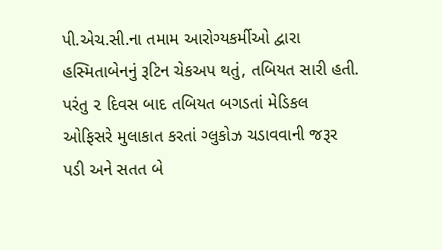પી.એચ.સી.ના તમામ આરોગ્યકર્મીઓ દ્વારા હસ્મિતાબેનનું રૂટિન ચેકઅપ થતું, તબિયત સારી હતી. પરંતુ ૨ દિવસ બાદ તબિયત બગડતાં મેડિકલ ઓફિસરે મુલાકાત કરતાં ગ્લુકોઝ ચડાવવાની જરૂર પડી અને સતત બે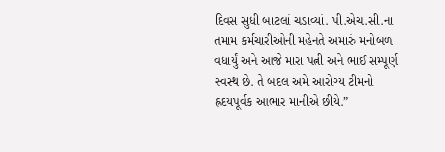દિવસ સુધી બાટલાં ચડાવ્યાં. પી.એચ.સી.ના તમામ કર્મચારીઓની મહેનતે અમારું મનોબળ વધાર્યું અને આજે મારા પત્ની અને ભાઈ સમ્પૂર્ણ સ્વસ્થ છે. તે બદલ અમે આરોગ્ય ટીમનો હ્રદયપૂર્વક આભાર માનીએ છીયે.”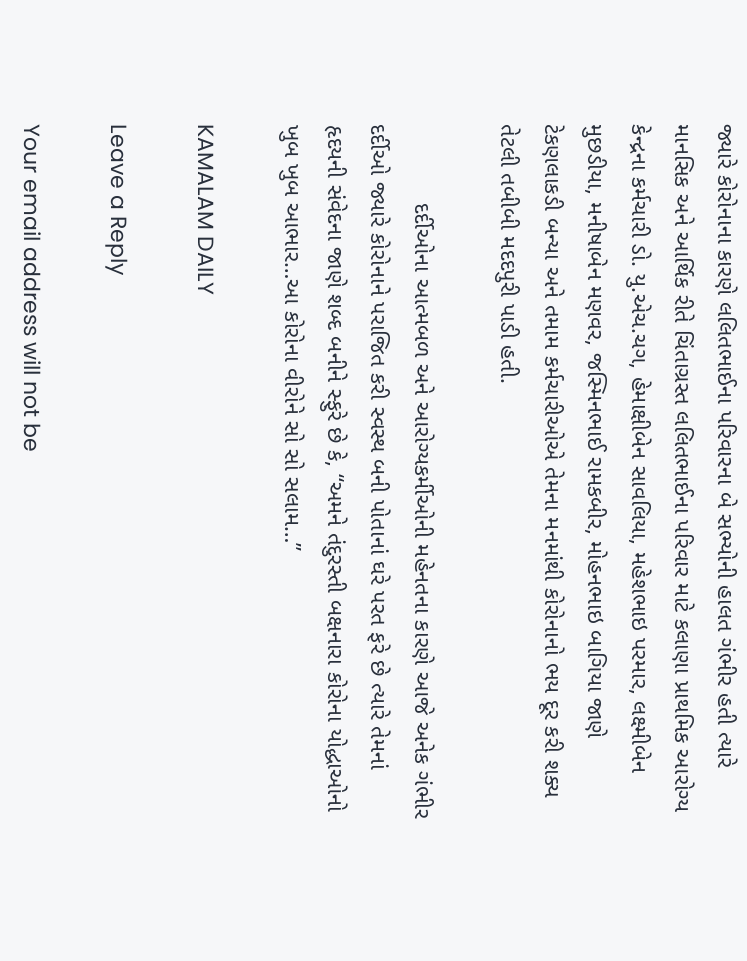જ્યારે કોરોનાના કારણે લલિતભાઈના પરિવારના બે સભ્યોની હાલત ગંભીર હતી ત્યારે માનસિક અને આર્થિક રીતે ચિંતાગ્રસ્ત લલિતભાઈના પરિવાર માટે કલાણા પ્રાથમિક આરોગ્ય કેન્દ્રના કર્મચારી ડો. યુ.એચ.ચગ, હેમાક્ષીબેન સાવલિયા, મહેશભાઇ પરમાર, લક્ષ્મીબેન મુછડીયા, મનીષાબેન મણવર, જસ્મિનભાઈ રામકબીર, મોહનભાઇ બાગિયા જાણે ટેકણલાકડી બન્યા અને તમામ કર્મચારીઓએ તેમના મનમાંથી કોરોનાનો ભય દૂર કરી શક્ય તેટલી તબીબી મદદપુરી પાડી હતી.

            દર્દીઓના આત્મબળ અને આરોગ્યકર્મીઓની મહેનતના કારણે આજે અનેક ગંભીર દર્દીઓ જ્યારે કોરોનાને પરાજિત કરી સ્વસ્થ બની પોતાનાં ઘરે પરત ફરે છે ત્યારે તેમનાં હૃદયની સંવેદના જાણે શબ્દ બનીને સ્ફુરે છે કે, “અમને તંદુરસ્તી બક્ષનારા કોરોના યોદ્ધાઓનો ખુબ ખુબ આભાર…આ કોરોના વીરોને સો સો સલામ…”

KAMALAM DAILY

Leave a Reply

Your email address will not be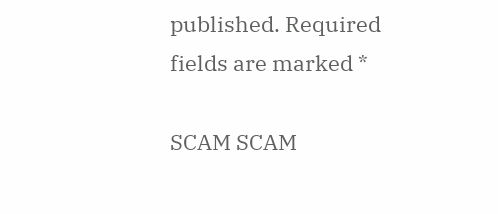published. Required fields are marked *

SCAM SCAM